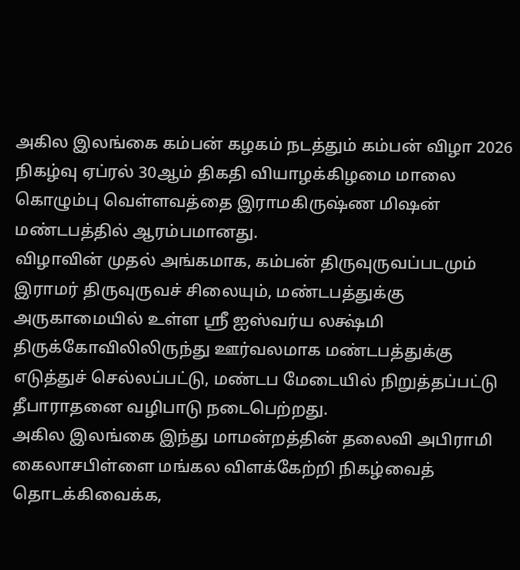அகில இலங்கை கம்பன் கழகம் நடத்தும் கம்பன் விழா 2026 நிகழ்வு ஏப்ரல் 30ஆம் திகதி வியாழக்கிழமை மாலை கொழும்பு வெள்ளவத்தை இராமகிருஷ்ண மிஷன் மண்டபத்தில் ஆரம்பமானது.
விழாவின் முதல் அங்கமாக, கம்பன் திருவுருவப்படமும் இராமர் திருவுருவச் சிலையும், மண்டபத்துக்கு அருகாமையில் உள்ள ஸ்ரீ ஐஸ்வர்ய லக்ஷ்மி திருக்கோவிலிலிருந்து ஊர்வலமாக மண்டபத்துக்கு எடுத்துச் செல்லப்பட்டு, மண்டப மேடையில் நிறுத்தப்பட்டு தீபாராதனை வழிபாடு நடைபெற்றது.
அகில இலங்கை இந்து மாமன்றத்தின் தலைவி அபிராமி கைலாசபிள்ளை மங்கல விளக்கேற்றி நிகழ்வைத் தொடக்கிவைக்க,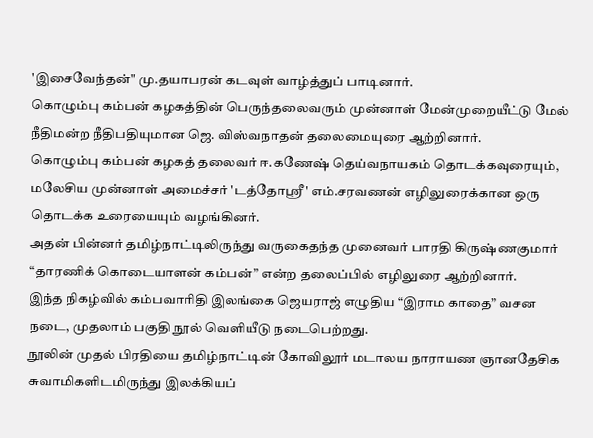'இசைவேந்தன்" மு.தயாபரன் கடவுள் வாழ்த்துப் பாடினார்.
கொழும்பு கம்பன் கழகத்தின் பெருந்தலைவரும் முன்னாள் மேன்முறையீட்டு மேல் நீதிமன்ற நீதிபதியுமான ஜெ. விஸ்வநாதன் தலைமையுரை ஆற்றினார்.
கொழும்பு கம்பன் கழகத் தலைவர் ஈ.கணேஷ் தெய்வநாயகம் தொடக்கவுரையும், மலேசிய முன்னாள் அமைச்சர் 'டத்தோஸ்ரீ' எம்.சரவணன் எழிலுரைக்கான ஒரு தொடக்க உரையையும் வழங்கினர்.
அதன் பின்னர் தமிழ்நாட்டிலிருந்து வருகைதந்த முனைவர் பாரதி கிருஷ்ணகுமார் “தாரணிக் கொடையாளன் கம்பன்” என்ற தலைப்பில் எழிலுரை ஆற்றினார்.
இந்த நிகழ்வில் கம்பவாரிதி இலங்கை ஜெயராஜ் எழுதிய “இராம காதை” வசன நடை, முதலாம் பகுதி நூல் வெளியீடு நடைபெற்றது.
நூலின் முதல் பிரதியை தமிழ்நாட்டின் கோவிலூர் மடாலய நாராயண ஞானதேசிக சுவாமிகளிடமிருந்து இலக்கியப்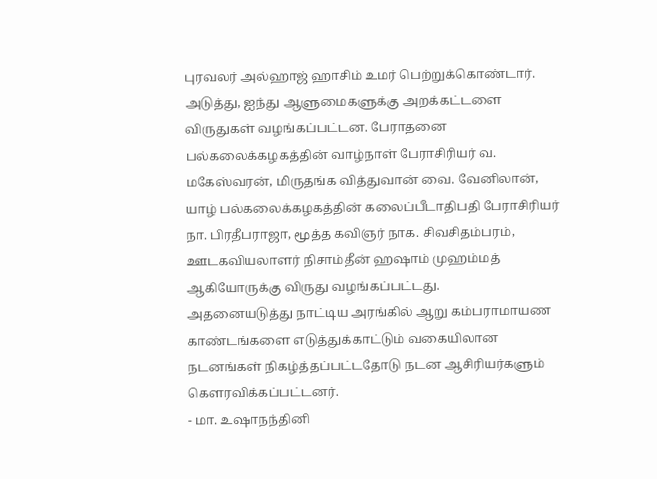புரவலர் அல்ஹாஜ் ஹாசிம் உமர் பெற்றுக்கொண்டார்.
அடுத்து, ஐந்து ஆளுமைகளுக்கு அறக்கட்டளை விருதுகள் வழங்கப்பட்டன. பேராதனை பல்கலைக்கழகத்தின் வாழ்நாள் பேராசிரியர் வ. மகேஸ்வரன், மிருதங்க வித்துவான் வை. வேனிலான், யாழ் பல்கலைக்கழகத்தின் கலைப்பீடாதிபதி பேராசிரியர் நா. பிரதீபராஜா, மூத்த கவிஞர் நாக. சிவசிதம்பரம், ஊடகவியலாளர் நிசாம்தீன் ஹஷாம் முஹம்மத் ஆகியோருக்கு விருது வழங்கப்பட்டது.
அதனையடுத்து நாட்டிய அரங்கில் ஆறு கம்பராமாயண காண்டங்களை எடுத்துக்காட்டும் வகையிலான நடனங்கள் நிகழ்த்தப்பட்டதோடு நடன ஆசிரியர்களும் கௌரவிக்கப்பட்டனர்.
- மா. உஷாநந்தினி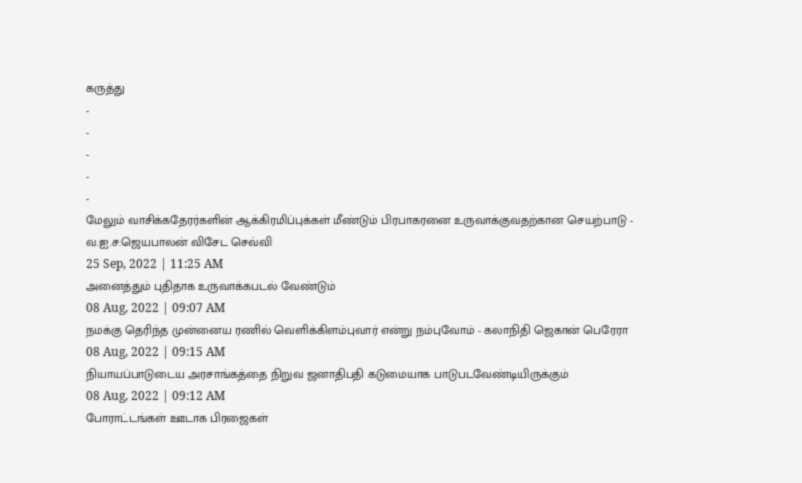கருத்து
-
-
-
-
-
மேலும் வாசிக்கதேரர்களின் ஆக்கிரமிப்புக்கள் மீண்டும் பிரபாகரனை உருவாக்குவதற்கான செயற்பாடு - வ.ஐ.ச.ஜெயபாலன் விசேட செவ்வி
25 Sep, 2022 | 11:25 AM
அனைத்தும் புதிதாக உருவாக்கபடல் வேண்டும்
08 Aug, 2022 | 09:07 AM
நமக்கு தெரிந்த முன்னைய ரணில் வெளிக்கிளம்புவார் என்று நம்புவோம் - கலாநிதி ஜெகான் பெரேரா
08 Aug, 2022 | 09:15 AM
நியாயப்பாடுடைய அரசாங்கத்தை நிறுவ ஜனாதிபதி கடுமையாக பாடுபடவேண்டியிருக்கும்
08 Aug, 2022 | 09:12 AM
போராட்டங்கள் ஊடாக பிரஜைகள்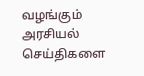வழங்கும் அரசியல் செய்திகளை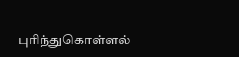புரிந்துகொள்ளல்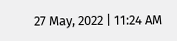27 May, 2022 | 11:24 AM